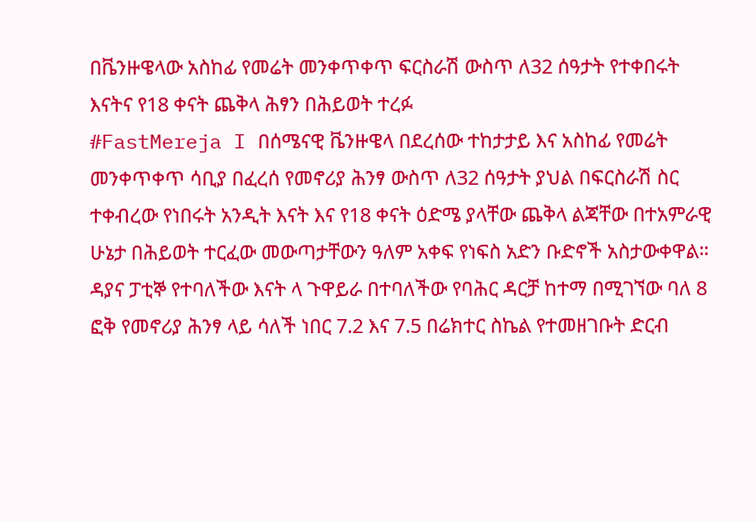በቬንዙዌላው አስከፊ የመሬት መንቀጥቀጥ ፍርስራሽ ውስጥ ለ32 ሰዓታት የተቀበሩት እናትና የ18 ቀናት ጨቅላ ሕፃን በሕይወት ተረፉ
#FastMereja I በሰሜናዊ ቬንዙዌላ በደረሰው ተከታታይ እና አስከፊ የመሬት መንቀጥቀጥ ሳቢያ በፈረሰ የመኖሪያ ሕንፃ ውስጥ ለ32 ሰዓታት ያህል በፍርስራሽ ስር ተቀብረው የነበሩት አንዲት እናት እና የ18 ቀናት ዕድሜ ያላቸው ጨቅላ ልጃቸው በተአምራዊ ሁኔታ በሕይወት ተርፈው መውጣታቸውን ዓለም አቀፍ የነፍስ አድን ቡድኖች አስታውቀዋል።
ዳያና ፓቲኞ የተባለችው እናት ላ ጉዋይራ በተባለችው የባሕር ዳርቻ ከተማ በሚገኘው ባለ 8 ፎቅ የመኖሪያ ሕንፃ ላይ ሳለች ነበር 7.2 እና 7.5 በሬክተር ስኬል የተመዘገቡት ድርብ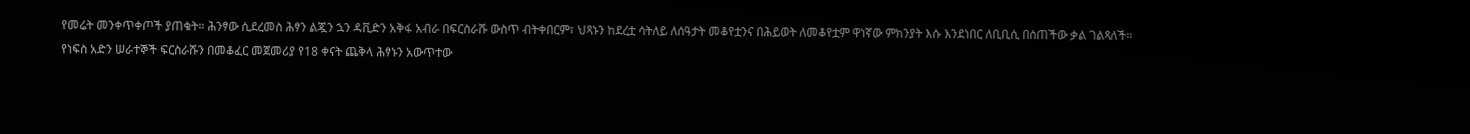የመሬት መንቀጥቀጦች ያጠቁት። ሕንፃው ሲደረመስ ሕፃን ልጇን ኋን ዳቪድን አቅፋ አብራ በፍርስራሹ ውስጥ ብትቀበርም፣ ህጻኑን ከደረቷ ሳትለይ ለሰዓታት መቆየቷንና በሕይወት ለመቆየቷም ዋነኛው ምክንያት እሱ እንደነበር ለቢቢሲ በሰጠችው ቃል ገልጻለች።
የነፍስ አድን ሠራተኞች ፍርስራሹን በመቆፈር መጀመሪያ የ18 ቀናት ጨቅላ ሕፃኑን አውጥተው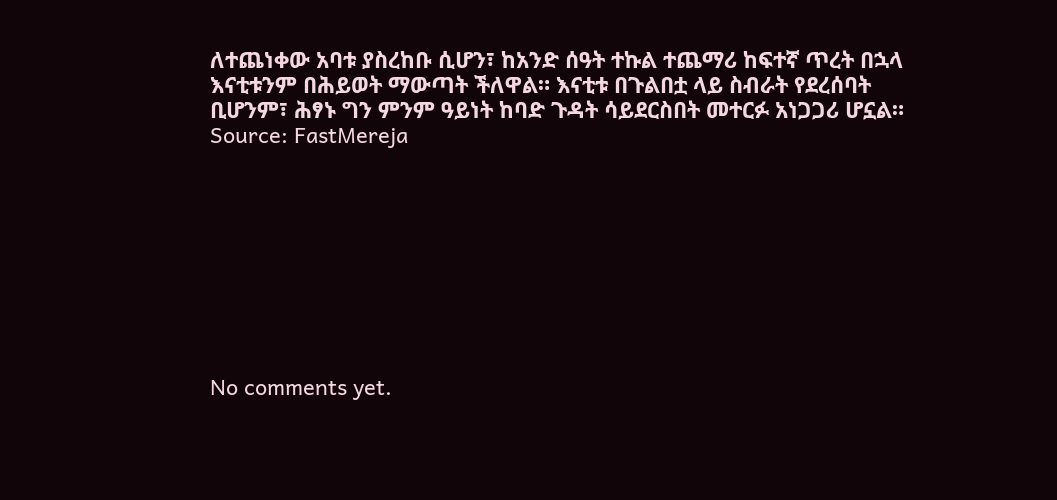ለተጨነቀው አባቱ ያስረከቡ ሲሆን፣ ከአንድ ሰዓት ተኩል ተጨማሪ ከፍተኛ ጥረት በኋላ እናቲቱንም በሕይወት ማውጣት ችለዋል። እናቲቱ በጉልበቷ ላይ ስብራት የደረሰባት ቢሆንም፣ ሕፃኑ ግን ምንም ዓይነት ከባድ ጉዳት ሳይደርስበት መተርፉ አነጋጋሪ ሆኗል።
Source: FastMereja









No comments yet.